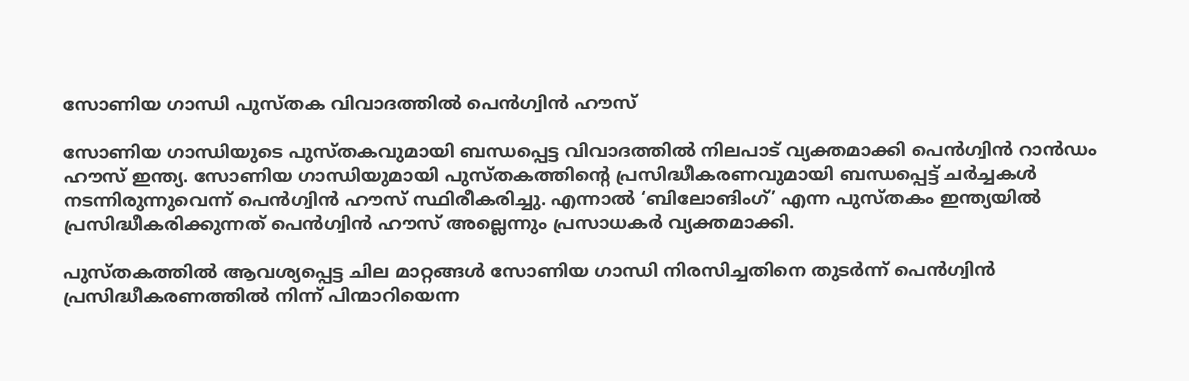സോണിയ ഗാന്ധി പുസ്തക വിവാദത്തിൽ പെൻഗ്വിൻ ഹൗസ്

സോണിയ ഗാന്ധിയുടെ പുസ്തകവുമായി ബന്ധപ്പെട്ട വിവാദത്തിൽ നിലപാട് വ്യക്തമാക്കി പെൻഗ്വിൻ റാൻഡം ഹൗസ് ഇന്ത്യ. സോണിയ ഗാന്ധിയുമായി പുസ്തകത്തിന്റെ പ്രസിദ്ധീകരണവുമായി ബന്ധപ്പെട്ട് ചർച്ചകൾ നടന്നിരുന്നുവെന്ന് പെൻഗ്വിൻ ഹൗസ് സ്ഥിരീകരിച്ചു. എന്നാൽ ‘ബിലോങിംഗ്’ എന്ന പുസ്തകം ഇന്ത്യയിൽ പ്രസിദ്ധീകരിക്കുന്നത് പെൻഗ്വിൻ ഹൗസ് അല്ലെന്നും പ്രസാധകർ വ്യക്തമാക്കി.

പുസ്തകത്തിൽ ആവശ്യപ്പെട്ട ചില മാറ്റങ്ങൾ സോണിയ ഗാന്ധി നിരസിച്ചതിനെ തുടർന്ന് പെൻഗ്വിൻ പ്രസിദ്ധീകരണത്തിൽ നിന്ന് പിന്മാറിയെന്ന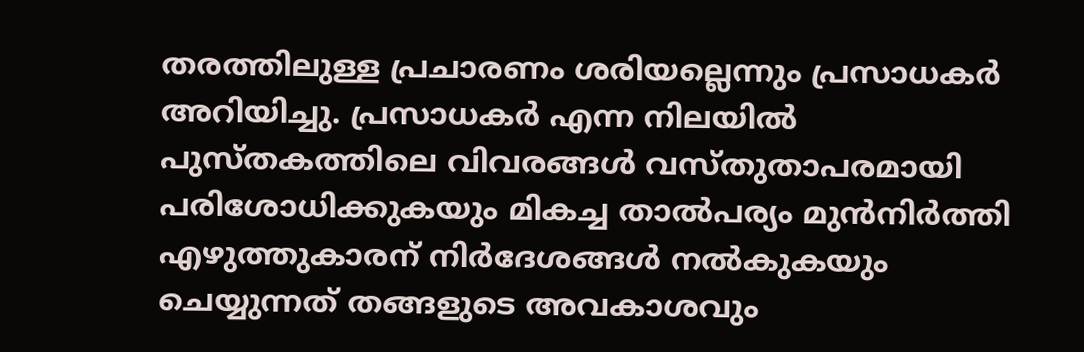തരത്തിലുള്ള പ്രചാരണം ശരിയല്ലെന്നും പ്രസാധകർ അറിയിച്ചു. പ്രസാധകർ എന്ന നിലയിൽ പുസ്തകത്തിലെ വിവരങ്ങൾ വസ്തുതാപരമായി പരിശോധിക്കുകയും മികച്ച താൽപര്യം മുൻനിർത്തി എഴുത്തുകാരന് നിർദേശങ്ങൾ നൽകുകയും ചെയ്യുന്നത് തങ്ങളുടെ അവകാശവും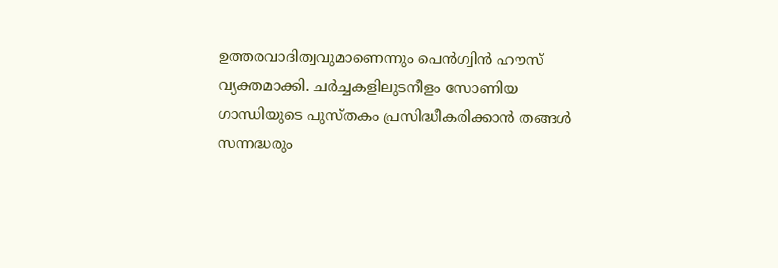ഉത്തരവാദിത്വവുമാണെന്നും പെൻഗ്വിൻ ഹൗസ് വ്യക്തമാക്കി. ചർച്ചകളിലുടനീളം സോണിയ ഗാന്ധിയുടെ പുസ്തകം പ്രസിദ്ധീകരിക്കാൻ തങ്ങൾ സന്നദ്ധരും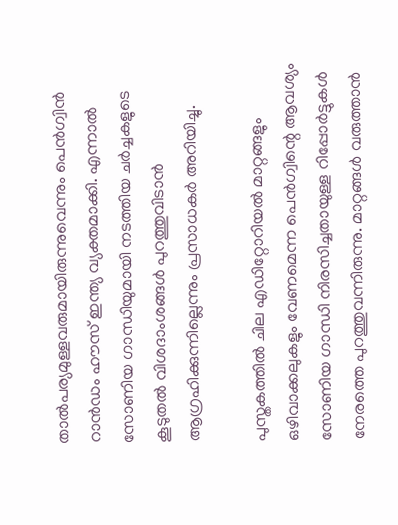താൽപര്യമുള്ളവരുമായിരുന്നുവെന്നും പെൻഗ്വിൻ റാൻഡം ഹൗസ് ഇന്ത്യ വ്യക്തമാക്കി. എന്നാൽ സോണിയ ഗാന്ധിയുമായി നടത്തിയ ചർച്ചകളുടെ കൂടുതൽ വിശദാംശങ്ങൾ പുറത്തുവിടാൻ ആഗ്രഹിക്കുന്നില്ലെന്നും പ്രസാധകർ അറിയിച്ചു.

പുസ്തകത്തിൽ ചില എഡിറ്റോറിയൽ മാറ്റങ്ങളും ഒഴിവാക്കലുകളും വേണമെന്ന പെൻഗ്വിന്റെ ആവശ്യം സോണിയ ഗാന്ധി നിരസിച്ചതായുള്ള റിപ്പോർട്ടുകൾ നേരത്തെ പുറത്തുവന്നിരുന്നു. മാറ്റങ്ങൾ വരുത്താൻ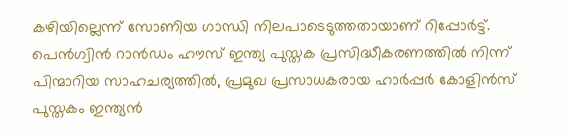കഴിയില്ലെന്ന് സോണിയ ഗാന്ധി നിലപാടെടുത്തതായാണ് റിപ്പോർട്ട്. പെൻഗ്വിൻ റാൻഡം ഹൗസ് ഇന്ത്യ പുസ്തക പ്രസിദ്ധീകരണത്തിൽ നിന്ന് പിന്മാറിയ സാഹചര്യത്തിൽ, പ്രമുഖ പ്രസാധകരായ ഹാർപ്പർ കോളിൻസ് പുസ്തകം ഇന്ത്യൻ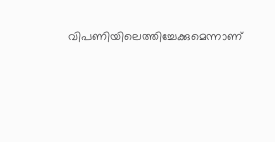വിപണിയിലെത്തിച്ചേക്കുമെന്നാണ്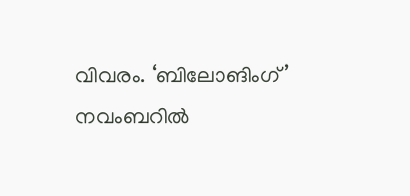വിവരം. ‘ബിലോങിംഗ്’ നവംബറിൽ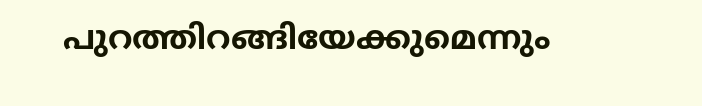പുറത്തിറങ്ങിയേക്കുമെന്നും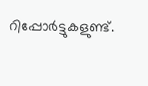റിപ്പോർട്ടുകളുണ്ട്.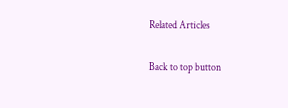Related Articles

Back to top button